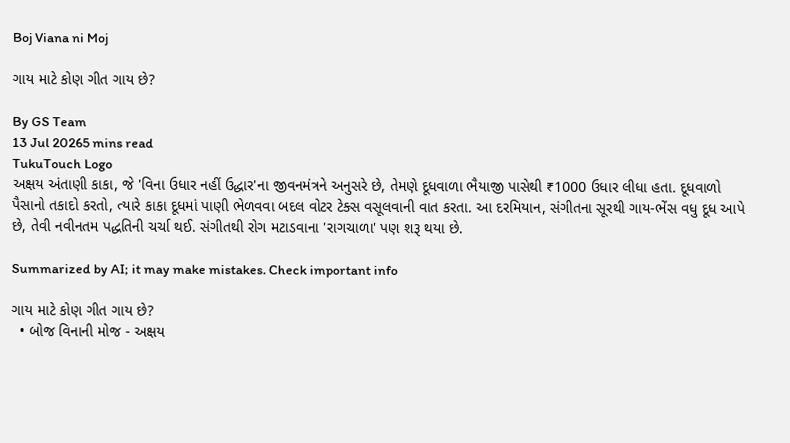Boj Viana ni Moj

ગાય માટે કોણ ગીત ગાય છે?

By GS Team
13 Jul 20265 mins read
TukuTouch Logo
અક્ષય અંતાણી કાકા, જે 'વિના ઉધાર નહીં ઉદ્ધાર'ના જીવનમંત્રને અનુસરે છે, તેમણે દૂધવાળા ભૈયાજી પાસેથી ₹1000 ઉધાર લીધા હતા. દૂધવાળો પૈસાનો તકાદો કરતો, ત્યારે કાકા દૂધમાં પાણી ભેળવવા બદલ વોટર ટેક્સ વસૂલવાની વાત કરતા. આ દરમિયાન, સંગીતના સૂરથી ગાય-ભેંસ વધુ દૂધ આપે છે, તેવી નવીનતમ પદ્ધતિની ચર્ચા થઈ. સંગીતથી રોગ મટાડવાના 'રાગચાળા' પણ શરૂ થયા છે.

Summarized by AI; it may make mistakes. Check important info

ગાય માટે કોણ ગીત ગાય છે?
  • બોજ વિનાની મોજ - અક્ષય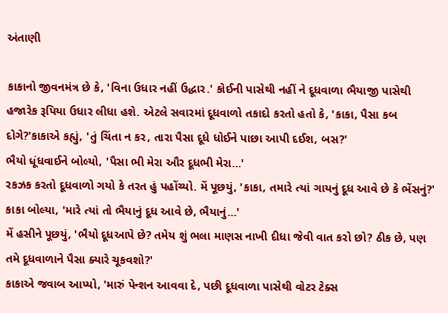અંતાણી

કાકાનો જીવનમંત્ર છે કે, 'વિના ઉધાર નહીં ઉદ્ધાર.' કોઈની પાસેથી નહીં ને દૂધવાળા ભૈયાજી પાસેથી હજારેક રૂપિયા ઉધાર લીધા હશે. એટલે સવારમાં દૂધવાળો તકાદો કરતો હતો કે, 'કાકા, પૈસા કબ દોગે?'કાકાએ કહ્યું, 'તું ચિંતા ન કર, તારા પૈસા દૂધે ધોઈને પાછા આપી દઈશ, બસ?'
ભૈયો ધૂંધવાઈને બોલ્યો, 'પૈસા ભી મેરા ઔર દૂધભી મેરા…'
રકઝક કરતો દૂધવાળો ગયો કે તરત હું પહોંચ્યો. મેં પૂછયું, 'કાકા, તમારે ત્યાં ગાયનું દૂધ આવે છે કે ભેંસનું?'
કાકા બોલ્યા, 'મારે ત્યાં તો ભૈયાનું દૂધ આવે છે, ભૈયાનું…'
મેં હસીને પૂછયું, 'ભૈયો દૂધઆપે છે? તમેય શું ભલા માણસ નાખી દીધા જેવી વાત કરો છો? ઠીક છે, પણ તમે દૂધવાળાને પૈસા ક્યારે ચૂકવશો?'
કાકાએ જવાબ આપ્યો, 'મારું પેન્શન આવવા દે, પછી દૂધવાળા પાસેથી વોટર ટેક્સ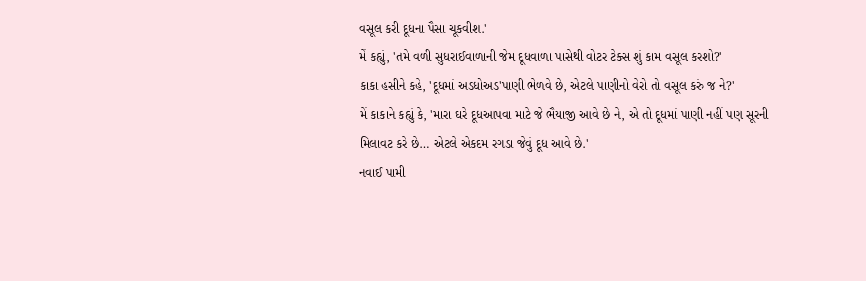વસૂલ કરી દૂધના પૈસા ચૂકવીશ.'
મેં કહ્યું, 'તમે વળી સુધરાઈવાળાની જેમ દૂધવાળા પાસેથી વોટર ટેક્સ શું કામ વસૂલ કરશો?'
કાકા હસીને કહે, 'દૂધમાં અડધોઅડ'પાણી ભેળવે છે, એટલે પાણીનો વેરો તો વસૂલ કરું જ ને?'
મેં કાકાને કહ્યું કે, 'મારા ઘરે દૂધઆપવા માટે જે ભૈયાજી આવે છે ને, એ તો દૂધમાં પાણી નહીં પણ સૂરની મિલાવટ કરે છે… એટલે એકદમ રગડા જેવું દૂધ આવે છે.'
નવાઈ પામી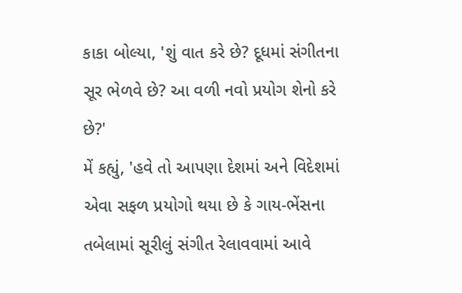કાકા બોલ્યા, 'શું વાત કરે છે? દૂધમાં સંગીતના સૂર ભેળવે છે? આ વળી નવો પ્રયોગ શેનો કરે છે?'
મેં કહ્યું, 'હવે તો આપણા દેશમાં અને વિદેશમાં એવા સફળ પ્રયોગો થયા છે કે ગાય-ભેંસના તબેલામાં સૂરીલું સંગીત રેલાવવામાં આવે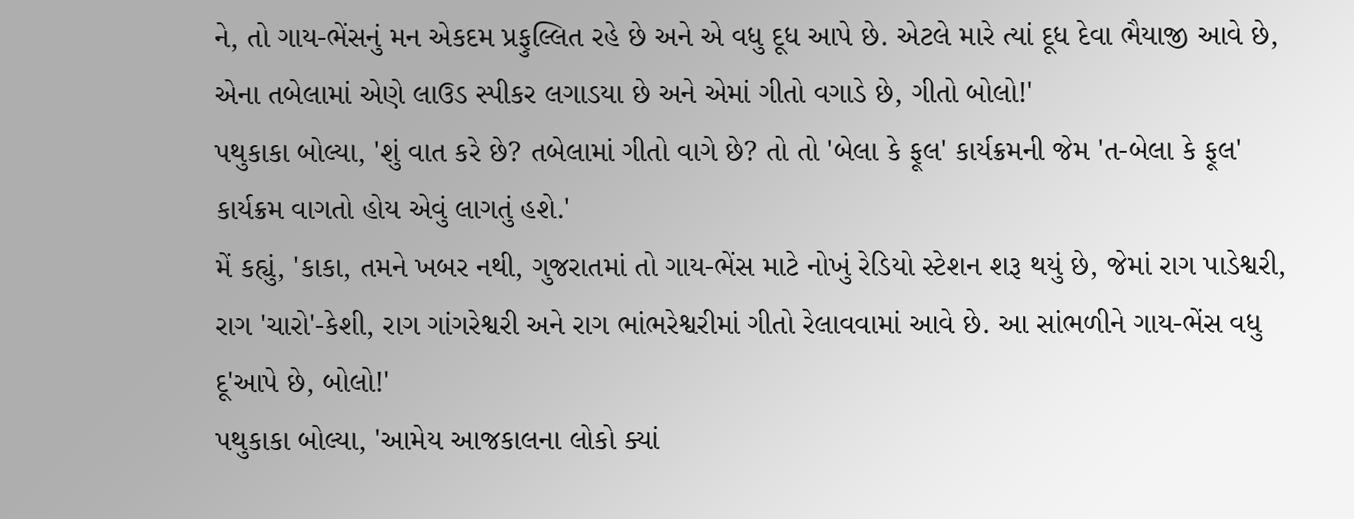ને, તો ગાય-ભેંસનું મન એકદમ પ્રફુલ્લિત રહે છે અને એ વધુ દૂધ આપે છે. એટલે મારે ત્યાં દૂધ દેવા ભૈયાજી આવે છે, એના તબેલામાં એણે લાઉડ સ્પીકર લગાડયા છે અને એમાં ગીતો વગાડે છે, ગીતો બોલો!'
પથુકાકા બોલ્યા, 'શું વાત કરે છે? તબેલામાં ગીતો વાગે છે? તો તો 'બેલા કે ફૂલ' કાર્યક્રમની જેમ 'ત-બેલા કે ફૂલ' કાર્યક્રમ વાગતો હોય એવું લાગતું હશે.'
મેં કહ્યું, 'કાકા, તમને ખબર નથી, ગુજરાતમાં તો ગાય-ભેંસ માટે નોખું રેડિયો સ્ટેશન શરૂ થયું છે, જેમાં રાગ પાડેશ્વરી, રાગ 'ચારો'-કેશી, રાગ ગાંગરેશ્વરી અને રાગ ભાંભરેશ્વરીમાં ગીતો રેલાવવામાં આવે છે. આ સાંભળીને ગાય-ભેંસ વધુ દૂ'આપે છે, બોલો!'
પથુકાકા બોલ્યા, 'આમેય આજકાલના લોકો ક્યાં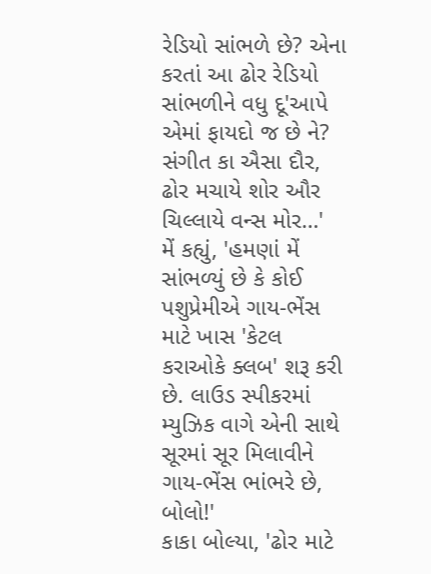રેડિયો સાંભળે છે? એના કરતાં આ ઢોર રેડિયો સાંભળીને વધુ દૂ'આપે એમાં ફાયદો જ છે ને? સંગીત કા ઐસા દૌર, ઢોર મચાયે શોર ઔર ચિલ્લાયે વન્સ મોર…'
મેં કહ્યું, 'હમણાં મેં સાંભળ્યું છે કે કોઈ પશુપ્રેમીએ ગાય-ભેંસ માટે ખાસ 'કેટલ કરાઓકે ક્લબ' શરૂ કરી છે. લાઉડ સ્પીકરમાં મ્યુઝિક વાગે એની સાથે સૂરમાં સૂર મિલાવીને ગાય-ભેંસ ભાંભરે છે, બોલો!'
કાકા બોલ્યા, 'ઢોર માટે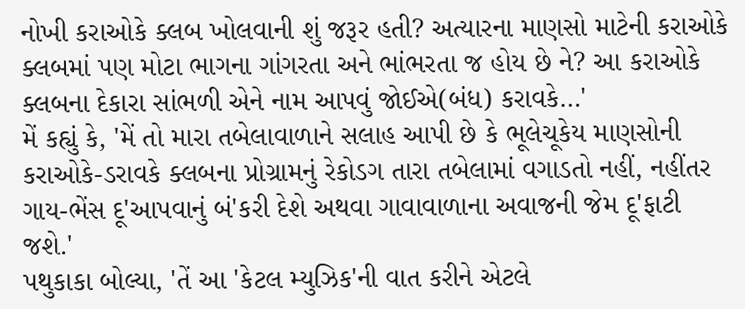નોખી કરાઓકે ક્લબ ખોલવાની શું જરૂર હતી? અત્યારના માણસો માટેની કરાઓકે ક્લબમાં પણ મોટા ભાગના ગાંગરતા અને ભાંભરતા જ હોય છે ને? આ કરાઓકે ક્લબના દેકારા સાંભળી એને નામ આપવું જોઈએ(બંધ) કરાવકે…'
મેં કહ્યું કે, 'મેં તો મારા તબેલાવાળાને સલાહ આપી છે કે ભૂલેચૂકેય માણસોની કરાઓકે-ડરાવકે ક્લબના પ્રોગ્રામનું રેકોડગ તારા તબેલામાં વગાડતો નહીં, નહીંતર ગાય-ભેંસ દૂ'આપવાનું બં'કરી દેશે અથવા ગાવાવાળાના અવાજની જેમ દૂ'ફાટી જશે.'
પથુકાકા બોલ્યા, 'તેં આ 'કેટલ મ્યુઝિક'ની વાત કરીને એટલે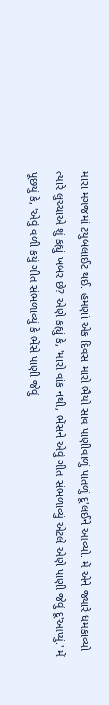મારા મગજમાં ટયુબલાઈટ થઈ. હમણાં એક દિવસ મારો ભૈયો સાવ પાણીવાળું પાતળું દૂ'લઈને આવ્યો. મેં એને જ્યારે ધમકાવ્યો ત્યારે લુચ્ચાએ શું કહ્યું ખબર છે? એણે કહ્યું કે, 'મારો વાંક નથી, ભેંસને એવું ગીત સંભળાવ્યું એટલે એણે પાણી જેવું દૂ'આપ્યું.' મેં પૂછયું કે, 'એવું વળી કયું ગીત સંભળાવ્યું કે ભેંસે પાણી જેવું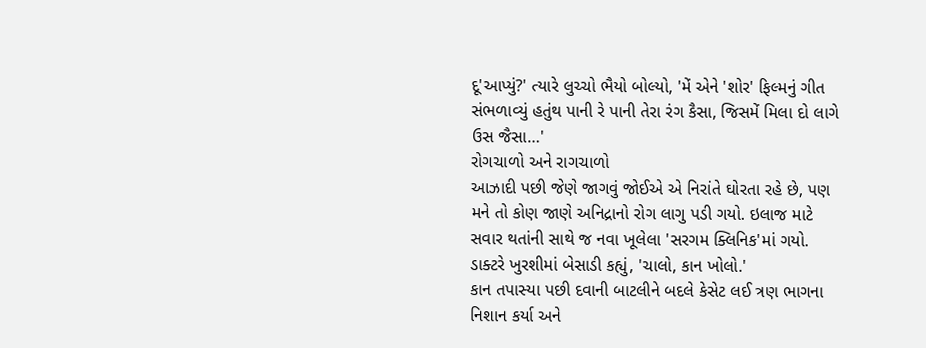દૂ'આપ્યું?' ત્યારે લુચ્ચો ભૈયો બોલ્યો, 'મેં એને 'શોર' ફિલ્મનું ગીત સંભળાવ્યું હતુંથ પાની રે પાની તેરા રંગ કૈસા, જિસમેં મિલા દો લાગે ઉસ જૈસા…'
રોગચાળો અને રાગચાળો
આઝાદી પછી જેણે જાગવું જોઈએ એ નિરાંતે ઘોરતા રહે છે, પણ મને તો કોણ જાણે અનિદ્રાનો રોગ લાગુ પડી ગયો. ઇલાજ માટે સવાર થતાંની સાથે જ નવા ખૂલેલા 'સરગમ ક્લિનિક'માં ગયો. ડાક્ટરે ખુરશીમાં બેસાડી કહ્યું, 'ચાલો, કાન ખોલો.'
કાન તપાસ્યા પછી દવાની બાટલીને બદલે કેસેટ લઈ ત્રણ ભાગના નિશાન કર્યા અને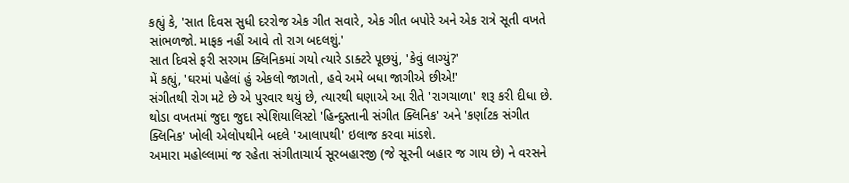કહ્યું કે, 'સાત દિવસ સુધી દરરોજ એક ગીત સવારે, એક ગીત બપોરે અને એક રાત્રે સૂતી વખતે સાંભળજો. માફક નહીં આવે તો રાગ બદલશું.'
સાત દિવસે ફરી સરગમ ક્લિનિકમાં ગયો ત્યારે ડાક્ટરે પૂછયું, 'કેવું લાગ્યું?'
મેં કહ્યું, 'ઘરમાં પહેલાં હું એકલો જાગતો, હવે અમે બધા જાગીએ છીએ!'
સંગીતથી રોગ મટે છે એ પુરવાર થયું છે, ત્યારથી ઘણાએ આ રીતે 'રાગચાળા' શરૂ કરી દીધા છે. થોડા વખતમાં જુદા જુદા સ્પેશિયાલિસ્ટો 'હિન્દુસ્તાની સંગીત ક્લિનિક' અને 'કર્ણાટક સંગીત ક્લિનિક' ખોલી એલોપથીને બદલે 'આલાપથી' ઇલાજ કરવા માંડશે.
અમારા મહોલ્લામાં જ રહેતા સંગીતાચાર્ય સૂરબહારજી (જે સૂરની બહાર જ ગાય છે) ને વરસને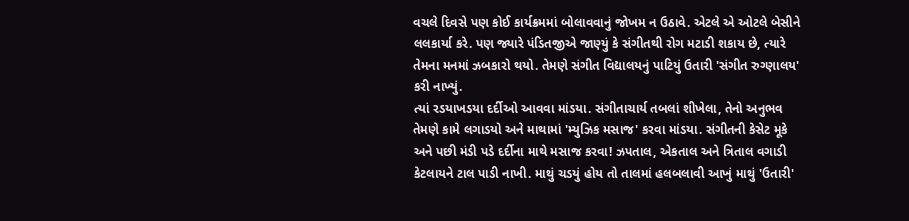વચલે દિવસે પણ કોઈ કાર્યક્રમમાં બોલાવવાનું જોખમ ન ઉઠાવે. એટલે એ ઓટલે બેસીને લલકાર્યા કરે. પણ જ્યારે પંડિતજીએ જાણ્યું કે સંગીતથી રોગ મટાડી શકાય છે, ત્યારે તેમના મનમાં ઝબકારો થયો. તેમણે સંગીત વિદ્યાલયનું પાટિયું ઉતારી 'સંગીત રુગ્ણાલય' કરી નાખ્યું.
ત્યાં રડયાખડયા દર્દીઓ આવવા માંડયા. સંગીતાચાર્ય તબલાં શીખેલા, તેનો અનુભવ તેમણે કામે લગાડયો અને માથામાં 'મ્યુઝિક મસાજ' કરવા માંડયા. સંગીતની કેસેટ મૂકે અને પછી મંડી પડે દર્દીના માથે મસાજ કરવા! ઝપતાલ, એકતાલ અને ત્રિતાલ વગાડી કેટલાયને ટાલ પાડી નાખી. માથું ચડયું હોય તો તાલમાં હલબલાવી આખું માથું 'ઉતારી'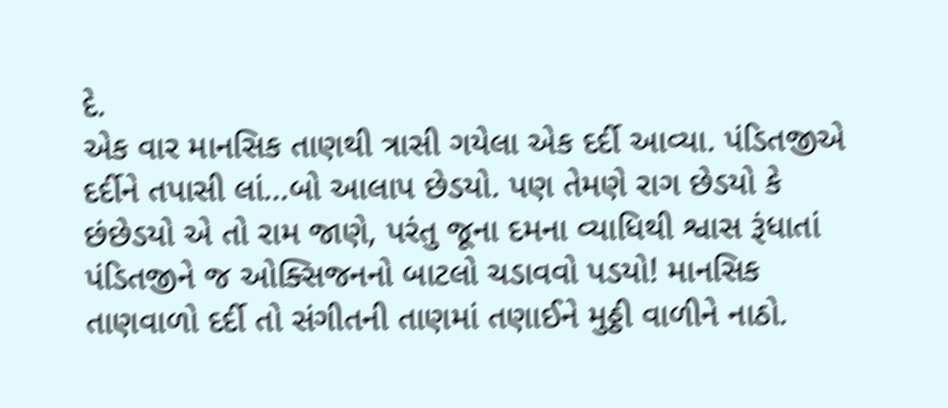દે.
એક વાર માનસિક તાણથી ત્રાસી ગયેલા એક દર્દી આવ્યા. પંડિતજીએ દર્દીને તપાસી લાં…બો આલાપ છેડયો. પણ તેમણે રાગ છેડયો કે છંછેડયો એ તો રામ જાણે, પરંતુ જૂના દમના વ્યાધિથી શ્વાસ રૂંધાતાં પંડિતજીને જ ઓક્સિજનનો બાટલો ચડાવવો પડયો! માનસિક તાણવાળો દર્દી તો સંગીતની તાણમાં તણાઈને મુઠ્ઠી વાળીને નાઠો.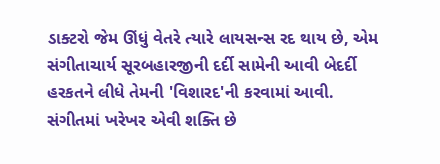ડાક્ટરો જેમ ઊંધું વેતરે ત્યારે લાયસન્સ રદ થાય છે, એમ સંગીતાચાર્ય સૂરબહારજીની દર્દી સામેની આવી બેદર્દી હરકતને લીધે તેમની 'વિશારદ'ની કરવામાં આવી.
સંગીતમાં ખરેખર એવી શક્તિ છે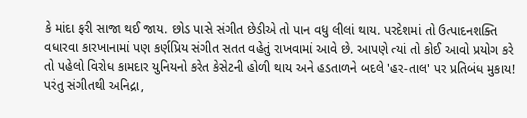કે માંદા ફરી સાજા થઈ જાય. છોડ પાસે સંગીત છેડીએ તો પાન વધુ લીલાં થાય. પરદેશમાં તો ઉત્પાદનશક્તિ વધારવા કારખાનામાં પણ કર્ણપ્રિય સંગીત સતત વહેતું રાખવામાં આવે છે. આપણે ત્યાં તો કોઈ આવો પ્રયોગ કરે તો પહેલો વિરોધ કામદાર યુનિયનો કરેત કેસેટની હોળી થાય અને હડતાળને બદલે 'હર-તાલ' પર પ્રતિબંધ મુકાય!
પરંતુ સંગીતથી અનિદ્રા,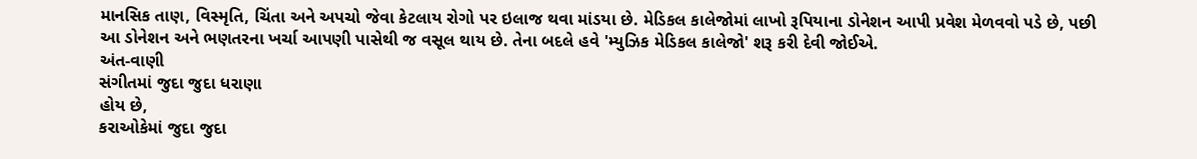માનસિક તાણ, વિસ્મૃતિ, ચિંતા અને અપચો જેવા કેટલાય રોગો પર ઇલાજ થવા માંડયા છે. મેડિકલ કાલેજોમાં લાખો રૂપિયાના ડોનેશન આપી પ્રવેશ મેળવવો પડે છે, પછી આ ડોનેશન અને ભણતરના ખર્ચા આપણી પાસેથી જ વસૂલ થાય છે. તેના બદલે હવે 'મ્યુઝિક મેડિકલ કાલેજો' શરૂ કરી દેવી જોઈએ.
અંત-વાણી
સંગીતમાં જુદા જુદા ધરાણા
હોય છે,
કરાઓકેમાં જુદા જુદા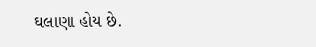ઘલાણા હોય છે.